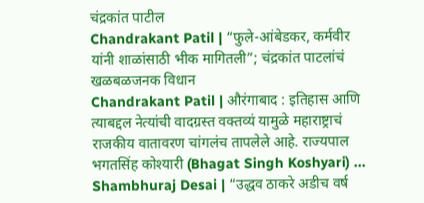चंद्रकांत पाटील
Chandrakant Patil | “फुले-आंबेडकर, कर्मवीर यांनी शाळांसाठी भीक मागितली”; चंद्रकांत पाटलांचं खळबळजनक विधान
Chandrakant Patil | औरंगाबाद : इतिहास आणि त्याबद्दल नेत्यांची वादग्रस्त वक्तव्यं यामुळे महाराष्ट्राचं राजकीय वातावरण चांगलंच तापलेले आहे. राज्यपाल भगतसिंह कोश्यारी (Bhagat Singh Koshyari) ...
Shambhuraj Desai | “उद्धव ठाकरे अडीच वर्ष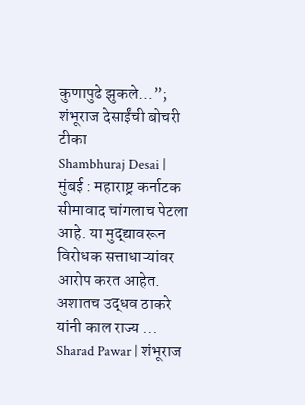कुणापुढे झुकले…”; शंभूराज देसाईंची बोचरी टीका
Shambhuraj Desai | मुंबई : महाराष्ट्र कर्नाटक सीमावाद चांगलाच पेटला आहे. या मुद्द्यावरून विरोधक सत्ताधाऱ्यांवर आरोप करत आहेत. अशातच उद्धव ठाकरे यांनी काल राज्य ...
Sharad Pawar | शंभूराज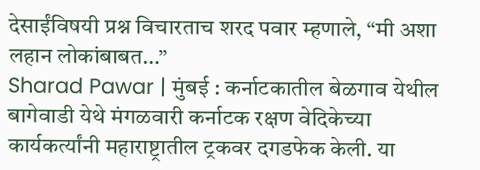देसाईंविषयी प्रश्न विचारताच शरद पवार म्हणाले, “मी अशा लहान लोकांबाबत…”
Sharad Pawar | मुंबई : कर्नाटकातील बेळगाव येथील बागेवाडी येथे मंगळवारी कर्नाटक रक्षण वेदिकेच्या कार्यकर्त्यांनी महाराष्ट्रातील ट्रकवर दगडफेक केली. या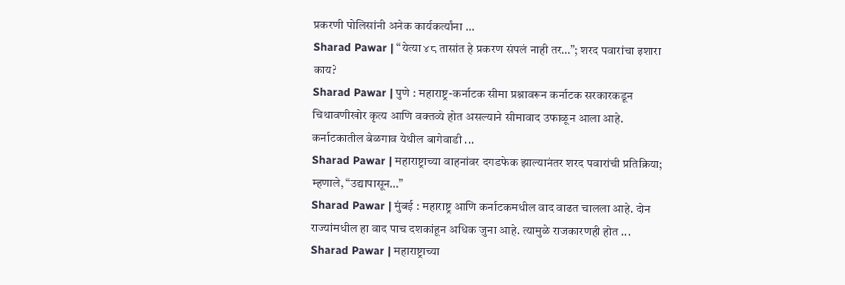प्रकरणी पोलिसांनी अनेक कार्यकर्त्यांना ...
Sharad Pawar | “येत्या ४८ तासांत हे प्रकरण संपलं नाही तर…”; शरद पवारांचा इशारा काय?
Sharad Pawar | पुणे : महाराष्ट्र-कर्नाटक सीमा प्रश्नावरून कर्नाटक सरकारकडून चिथावणीखोर कृत्य आणि वक्तव्ये होत असल्याने सीमावाद उफाळून आला आहे. कर्नाटकातील बेळगाव येथील बागेवाडी ...
Sharad Pawar | महाराष्ट्राच्या वाहनांवर दगडफेक झाल्यानंतर शरद पवारांची प्रतिक्रिया; म्हणाले, “उद्यापासून…”
Sharad Pawar | मुंबई : महाराष्ट्र आणि कर्नाटकमधील वाद वाढत चालला आहे. दोन राज्यांमधील हा वाद पाच दशकांहून अधिक जुना आहे. त्यामुळे राजकारणही होत ...
Sharad Pawar | महाराष्ट्राच्या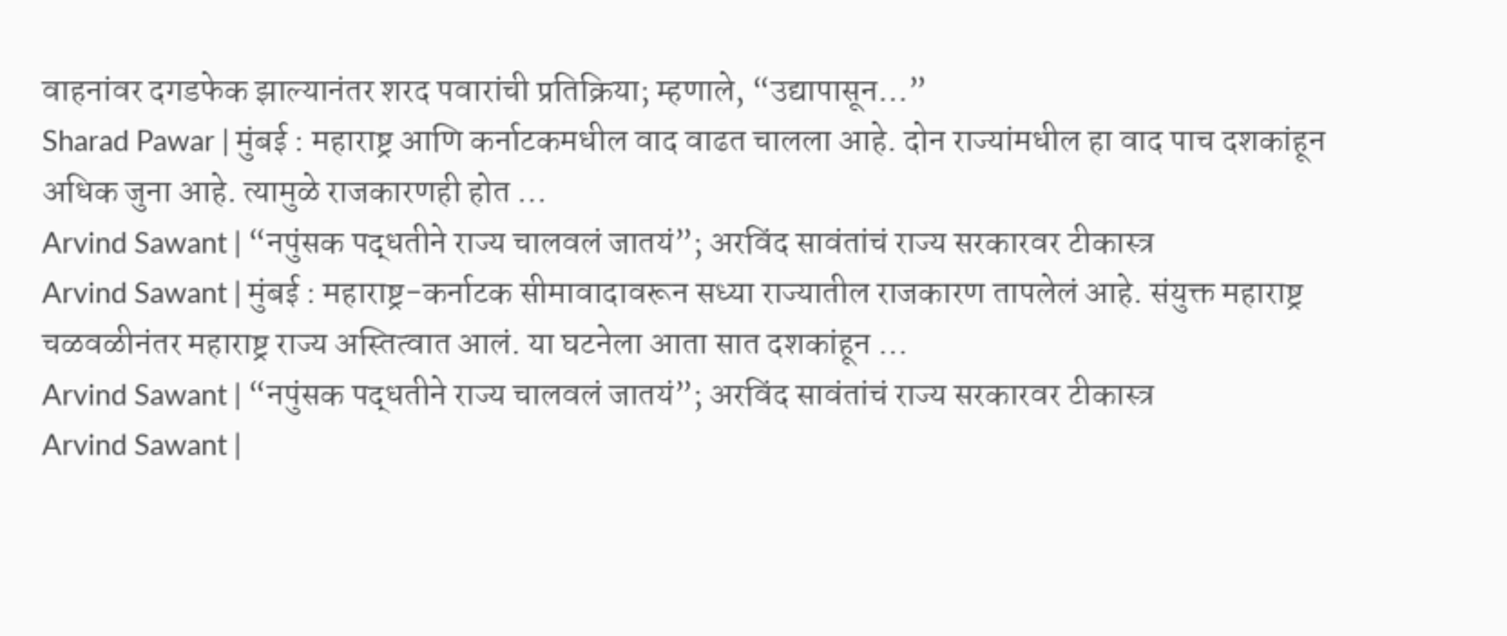वाहनांवर दगडफेक झाल्यानंतर शरद पवारांची प्रतिक्रिया; म्हणाले, “उद्यापासून…”
Sharad Pawar | मुंबई : महाराष्ट्र आणि कर्नाटकमधील वाद वाढत चालला आहे. दोन राज्यांमधील हा वाद पाच दशकांहून अधिक जुना आहे. त्यामुळे राजकारणही होत ...
Arvind Sawant | “नपुंसक पद्धतीने राज्य चालवलं जातयं”; अरविंद सावंतांचं राज्य सरकारवर टीकास्त्र
Arvind Sawant | मुंबई : महाराष्ट्र-कर्नाटक सीमावादावरून सध्या राज्यातील राजकारण तापलेलं आहे. संयुक्त महाराष्ट्र चळवळीनंतर महाराष्ट्र राज्य अस्तित्वात आलं. या घटनेला आता सात दशकांहून ...
Arvind Sawant | “नपुंसक पद्धतीने राज्य चालवलं जातयं”; अरविंद सावंतांचं राज्य सरकारवर टीकास्त्र
Arvind Sawant |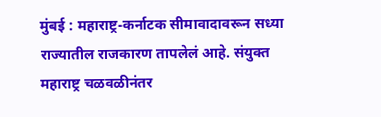मुंबई : महाराष्ट्र-कर्नाटक सीमावादावरून सध्या राज्यातील राजकारण तापलेलं आहे. संयुक्त महाराष्ट्र चळवळीनंतर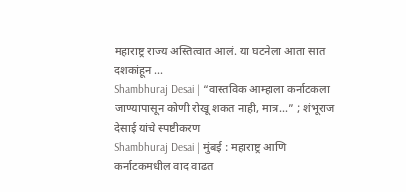महाराष्ट्र राज्य अस्तित्वात आलं. या घटनेला आता सात दशकांहून ...
Shambhuraj Desai | “वास्तविक आम्हाला कर्नाटकला जाण्यापासून कोणी रोखू शकत नाही, मात्र…” ; शंभूराज देसाई यांचे स्पष्टीकरण
Shambhuraj Desai | मुंबई : महाराष्ट्र आणि कर्नाटकमधील वाद वाढत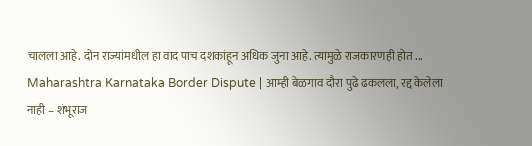चालला आहे. दोन राज्यांमधील हा वाद पाच दशकांहून अधिक जुना आहे. त्यामुळे राजकारणही होत ...
Maharashtra Karnataka Border Dispute | आम्ही बेळगाव दौरा पुढे ढकलला, रद्द केलेला नाही – शंभूराज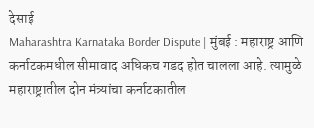देसाई
Maharashtra Karnataka Border Dispute | मुंबई : महाराष्ट्र आणि कर्नाटकमधील सीमावाद अधिकच गडद होत चालला आहे. त्यामुळे महाराष्ट्रातील दोन मंत्र्यांचा कर्नाटकातील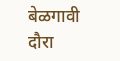बेळगावी दौरा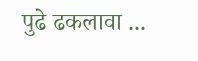पुढे ढकलावा ...